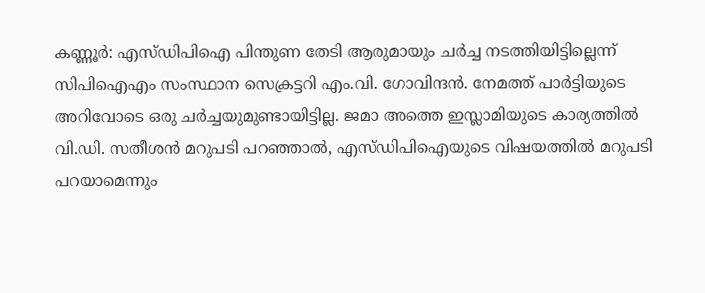കണ്ണൂർ: എസ്ഡിപിഐ പിന്തുണ തേടി ആരുമായും ചർച്ച നടത്തിയിട്ടില്ലെന്ന് സിപിഐഎം സംസ്ഥാന സെക്രട്ടറി എം.വി. ഗോവിന്ദൻ. നേമത്ത് പാർട്ടിയുടെ അറിവോടെ ഒരു ചർച്ചയുമുണ്ടായിട്ടില്ല. ജമാ അത്തെ ഇസ്ലാമിയുടെ കാര്യത്തിൽ വി.ഡി. സതീശൻ മറുപടി പറഞ്ഞാൽ, എസ്ഡിപിഐയുടെ വിഷയത്തിൽ മറുപടി പറയാമെന്നും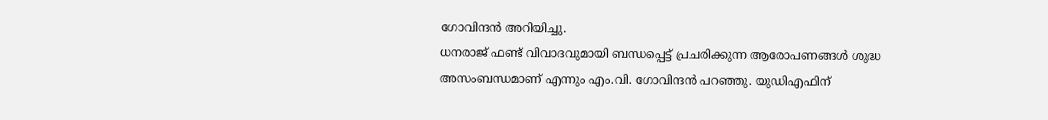ഗോവിന്ദൻ അറിയിച്ചു.
ധനരാജ് ഫണ്ട് വിവാദവുമായി ബന്ധപ്പെട്ട് പ്രചരിക്കുന്ന ആരോപണങ്ങൾ ശുദ്ധ അസംബന്ധമാണ് എന്നും എം.വി. ഗോവിന്ദൻ പറഞ്ഞു. യുഡിഎഫിന്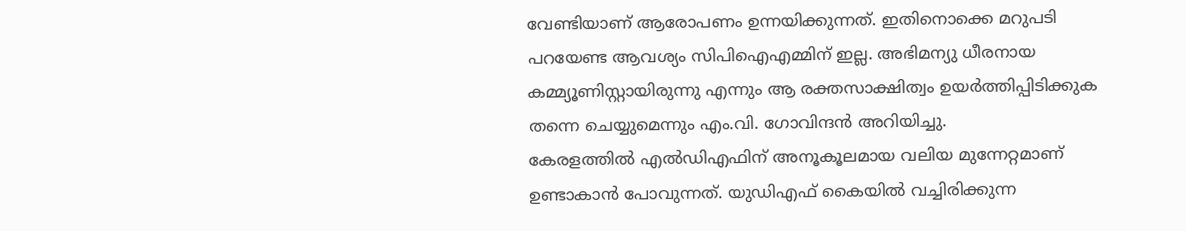വേണ്ടിയാണ് ആരോപണം ഉന്നയിക്കുന്നത്. ഇതിനൊക്കെ മറുപടി പറയേണ്ട ആവശ്യം സിപിഐഎമ്മിന് ഇല്ല. അഭിമന്യു ധീരനായ കമ്മ്യൂണിസ്റ്റായിരുന്നു എന്നും ആ രക്തസാക്ഷിത്വം ഉയർത്തിപ്പിടിക്കുക തന്നെ ചെയ്യുമെന്നും എം.വി. ഗോവിന്ദൻ അറിയിച്ചു.
കേരളത്തിൽ എൽഡിഎഫിന് അനൂകൂലമായ വലിയ മുന്നേറ്റമാണ് ഉണ്ടാകാൻ പോവുന്നത്. യുഡിഎഫ് കൈയിൽ വച്ചിരിക്കുന്ന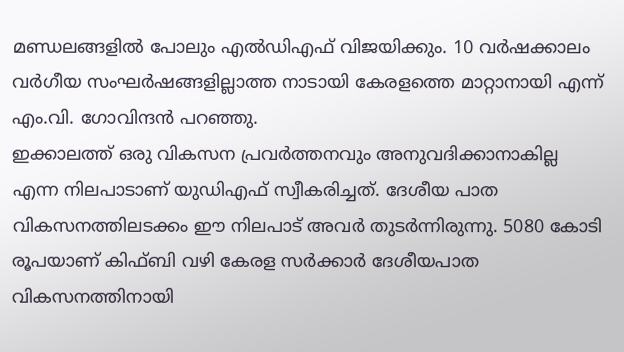മണ്ഡലങ്ങളിൽ പോലും എൽഡിഎഫ് വിജയിക്കും. 10 വർഷക്കാലം വർഗീയ സംഘർഷങ്ങളില്ലാത്ത നാടായി കേരളത്തെ മാറ്റാനായി എന്ന് എം.വി. ഗോവിന്ദൻ പറഞ്ഞു.
ഇക്കാലത്ത് ഒരു വികസന പ്രവർത്തനവും അനുവദിക്കാനാകില്ല എന്ന നിലപാടാണ് യുഡിഎഫ് സ്വീകരിച്ചത്. ദേശീയ പാത വികസനത്തിലടക്കം ഈ നിലപാട് അവർ തുടർന്നിരുന്നു. 5080 കോടി രൂപയാണ് കിഫ്ബി വഴി കേരള സർക്കാർ ദേശീയപാത വികസനത്തിനായി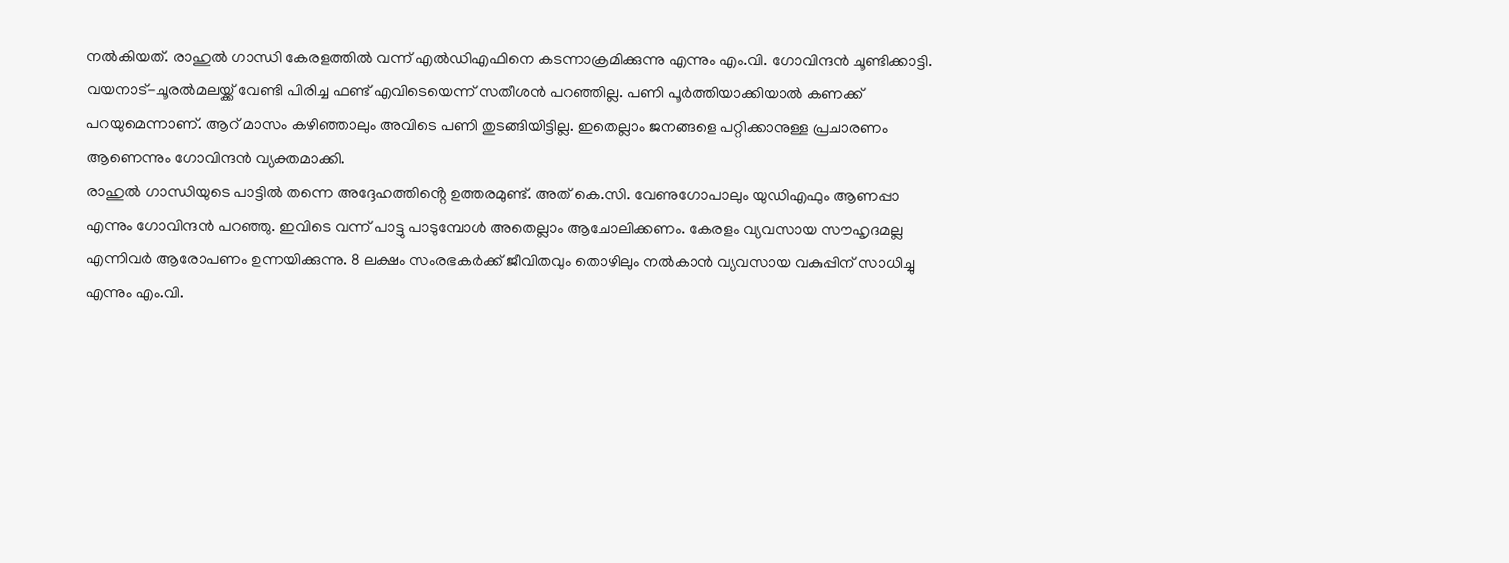നൽകിയത്. രാഹുൽ ഗാന്ധി കേരളത്തിൽ വന്ന് എൽഡിഎഫിനെ കടന്നാക്രമിക്കുന്നു എന്നും എം.വി. ഗോവിന്ദൻ ചൂണ്ടിക്കാട്ടി.
വയനാട്-ചൂരൽമലയ്ക്ക് വേണ്ടി പിരിച്ച ഫണ്ട് എവിടെയെന്ന് സതീശൻ പറഞ്ഞില്ല. പണി പൂർത്തിയാക്കിയാൽ കണക്ക് പറയുമെന്നാണ്. ആറ് മാസം കഴിഞ്ഞാലും അവിടെ പണി തുടങ്ങിയിട്ടില്ല. ഇതെല്ലാം ജനങ്ങളെ പറ്റിക്കാനുള്ള പ്രചാരണം ആണെന്നും ഗോവിന്ദൻ വ്യക്തമാക്കി.
രാഹുൽ ഗാന്ധിയുടെ പാട്ടിൽ തന്നെ അദ്ദേഹത്തിൻ്റെ ഉത്തരമുണ്ട്. അത് കെ.സി. വേണുഗോപാലും യുഡിഎഫും ആണപ്പാ എന്നും ഗോവിന്ദൻ പറഞ്ഞു. ഇവിടെ വന്ന് പാട്ടു പാടുമ്പോൾ അതെല്ലാം ആചോലിക്കണം. കേരളം വ്യവസായ സൗഹൃദമല്ല എന്നിവർ ആരോപണം ഉന്നയിക്കുന്നു. 8 ലക്ഷം സംരഭകർക്ക് ജീവിതവും തൊഴിലും നൽകാൻ വ്യവസായ വകുപ്പിന് സാധിച്ചു എന്നും എം.വി.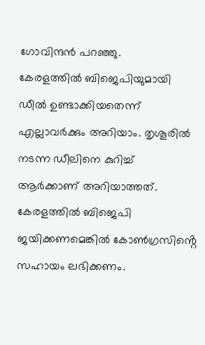ഗോവിന്ദൻ പറഞ്ഞു.
കേരളത്തിൽ ബിജെപിയുമായി ഡീൽ ഉണ്ടാക്കിയതെന്ന് എല്ലാവർക്കും അറിയാം. തൃശൂരിൽ നടന്ന ഡീലിനെ കുറിച്ച് ആർക്കാണ് അറിയാത്തത്. കേരളത്തിൽ ബിജെപി ജയിക്കണമെങ്കിൽ കോൺഗ്രസിൻ്റെ സഹായം ലഭിക്കണം.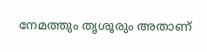നേമത്തും തൃശൂരും അതാണ്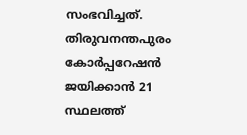സംഭവിച്ചത്. തിരുവനന്തപുരം കോർപ്പറേഷൻ ജയിക്കാൻ 21 സ്ഥലത്ത്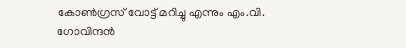കോൺഗ്രസ് വോട്ട് മറിച്ചു എന്നും എം.വി. ഗോവിന്ദൻ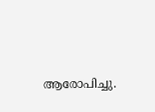ആരോപിച്ചു.